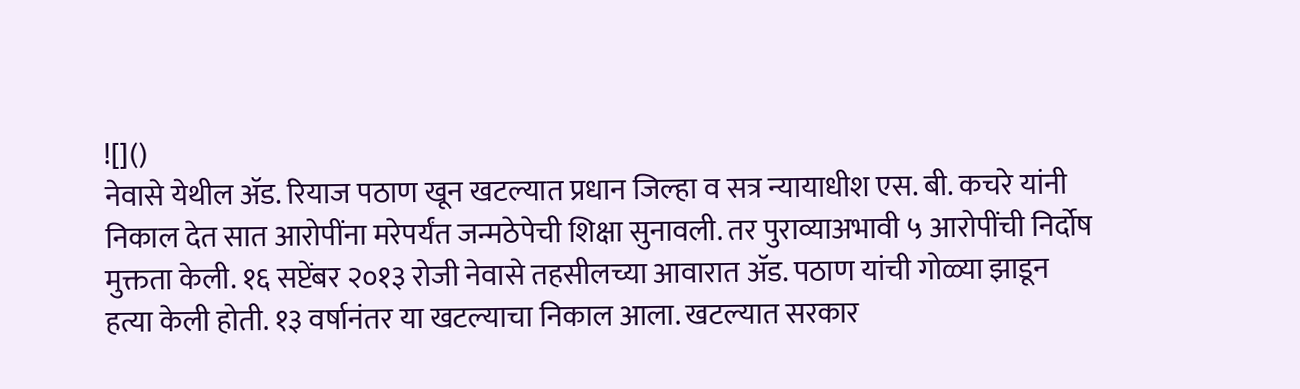![]()
नेवासे येथील ॲड. रियाज पठाण खून खटल्यात प्रधान जिल्हा व सत्र न्यायाधीश एस. बी. कचरे यांनी निकाल देत सात आरोपींना मरेपर्यंत जन्मठेपेची शिक्षा सुनावली. तर पुराव्याअभावी ५ आरोपींची निर्दोष मुक्तता केली. १६ सप्टेंबर २०१३ रोजी नेवासे तहसीलच्या आवारात ॲड. पठाण यांची गोळ्या झाडून हत्या केली होती. १३ वर्षानंतर या खटल्याचा निकाल आला. खटल्यात सरकार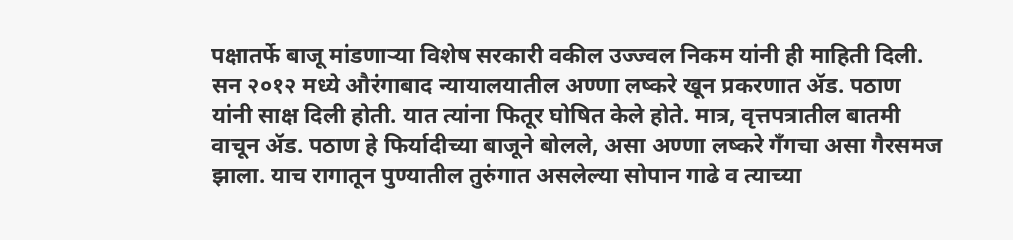पक्षातर्फे बाजू मांडणाऱ्या विशेष सरकारी वकील उज्ज्वल निकम यांनी ही माहिती दिली. सन २०१२ मध्ये औरंगाबाद न्यायालयातील अण्णा लष्करे खून प्रकरणात ॲड. पठाण यांनी साक्ष दिली होती. यात त्यांना फितूर घोषित केले होते. मात्र, वृत्तपत्रातील बातमी वाचून ॲड. पठाण हे फिर्यादीच्या बाजूने बोलले, असा अण्णा लष्करे गँगचा असा गैरसमज झाला. याच रागातून पुण्यातील तुरुंगात असलेल्या सोपान गाढे व त्याच्या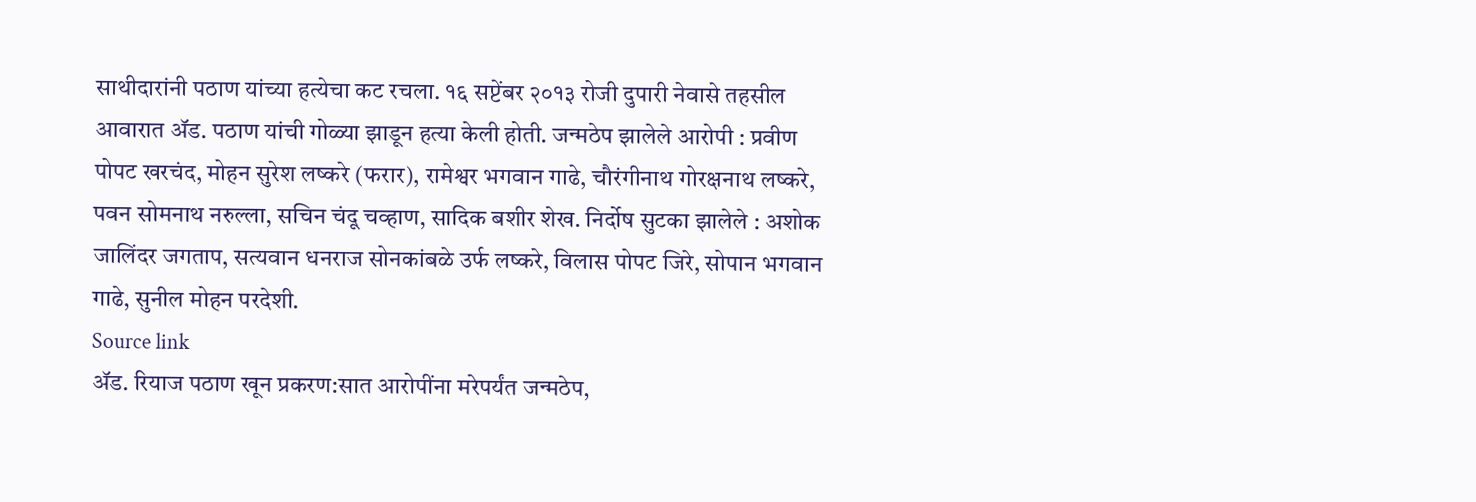साथीदारांनी पठाण यांच्या हत्येचा कट रचला. १६ सप्टेंबर २०१३ रोजी दुपारी नेवासे तहसील आवारात ॲड. पठाण यांची गोळ्या झाडून हत्या केली होती. जन्मठेप झालेले आरोपी : प्रवीण पोपट खरचंद, मोहन सुरेश लष्करे (फरार), रामेश्वर भगवान गाढे, चौरंगीनाथ गोरक्षनाथ लष्करे, पवन सोमनाथ नरुल्ला, सचिन चंदू चव्हाण, सादिक बशीर शेख. निर्दोष सुटका झालेले : अशोक जालिंदर जगताप, सत्यवान धनराज सोनकांबळे उर्फ लष्करे, विलास पोपट जिरे, सोपान भगवान गाढे, सुनील मोहन परदेशी.
Source link
ॲड. रियाज पठाण खून प्रकरण:सात आरोपींना मरेपर्यंत जन्मठेप,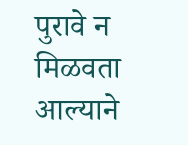पुरावे न मिळवता आल्याने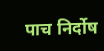पाच निर्दोष